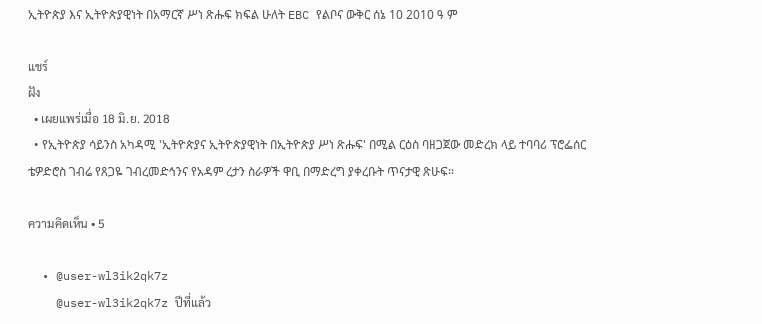ኢትዮጵያ እና ኢትዮጵያዊነት በአማርኛ ሥነ ጽሑፍ ክፍል ሁለት EBC የልቦና ውቅር ሰኔ 10 2010 ዓ ም

แชร์
ฝัง
  • เผยแพร่เมื่อ 18 มิ.ย. 2018
  • የኢትዮጵያ ሳይንስ አካዳሚ 'ኢትዮጵያና ኢትዮጵያዊነት በኢትዮጵያ ሥነ ጽሑፍ' በሚል ርዕስ ባዘጋጀው መድረክ ላይ ተባባሪ ፕሮፌሰር ቴዎድሮስ ገብሬ የጸጋዬ ገብረመድኅንና የአዳም ረታን ስራዎች ዋቢ በማድረግ ያቀረቡት ጥናታዊ ጽሁፍ፡፡

ความคิดเห็น • 5

  • @user-wl3ik2qk7z
    @user-wl3ik2qk7z ปีที่แล้ว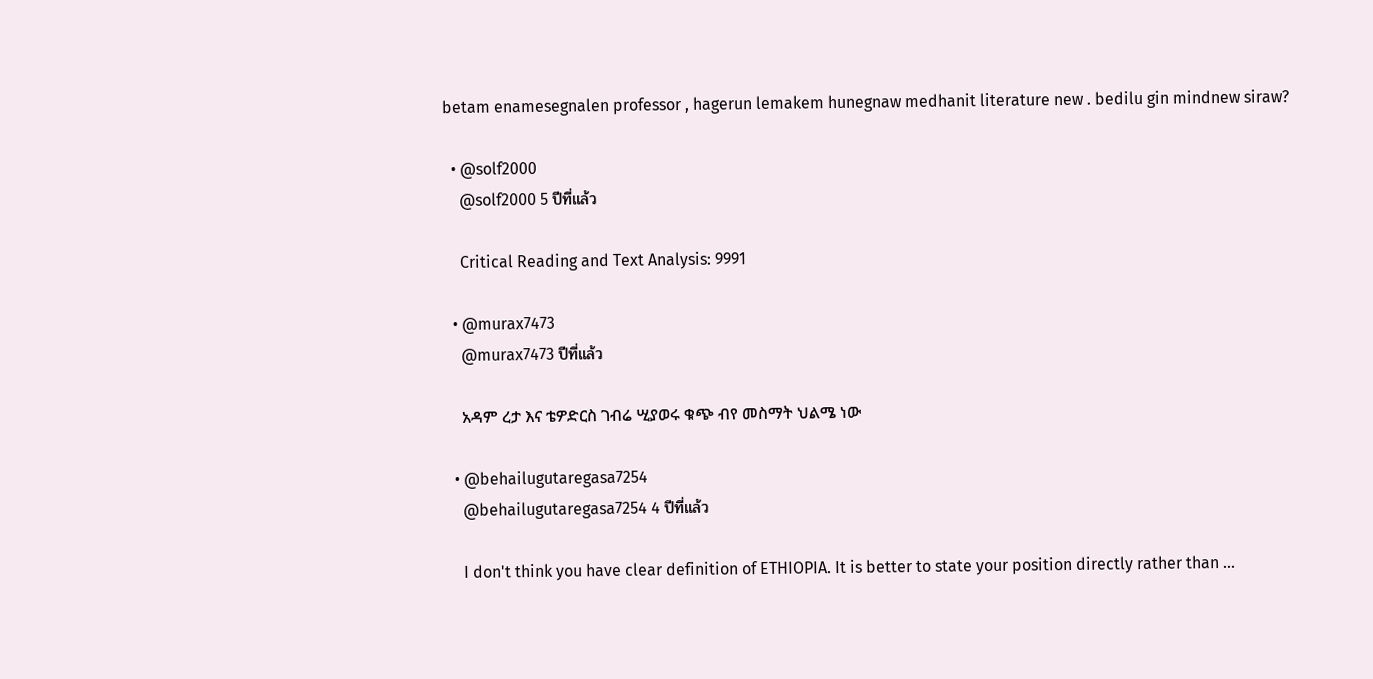betam enamesegnalen professor , hagerun lemakem hunegnaw medhanit literature new . bedilu gin mindnew siraw?

  • @solf2000
    @solf2000 5 ปีที่แล้ว

    Critical Reading and Text Analysis: 9991

  • @murax7473
    @murax7473 ปีที่แล้ว

    አዳም ረታ እና ቴዎድርስ ገብሬ ሢያወሩ ቁጭ ብየ መስማት ህልሜ ነው

  • @behailugutaregasa7254
    @behailugutaregasa7254 4 ปีที่แล้ว

    I don't think you have clear definition of ETHIOPIA. It is better to state your position directly rather than ...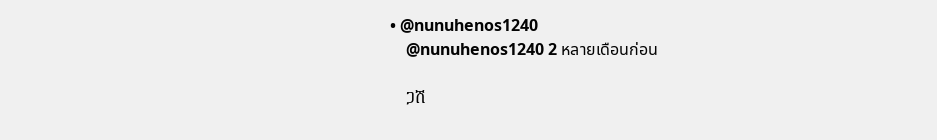• @nunuhenos1240
    @nunuhenos1240 2 หลายเดือนก่อน

    ጋሽ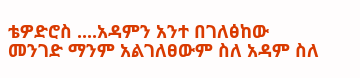ቴዎድሮስ ....አዳምን አንተ በገለፅከው መንገድ ማንም አልገለፀውም ስለ አዳም ስለ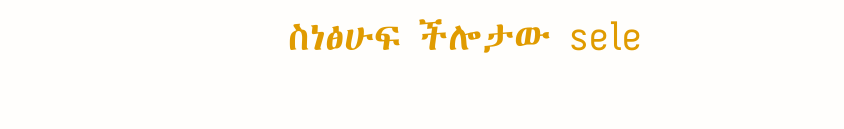ስነፅሁፍ ችሎታው sele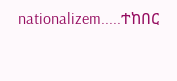nationalizem.....ተከበር